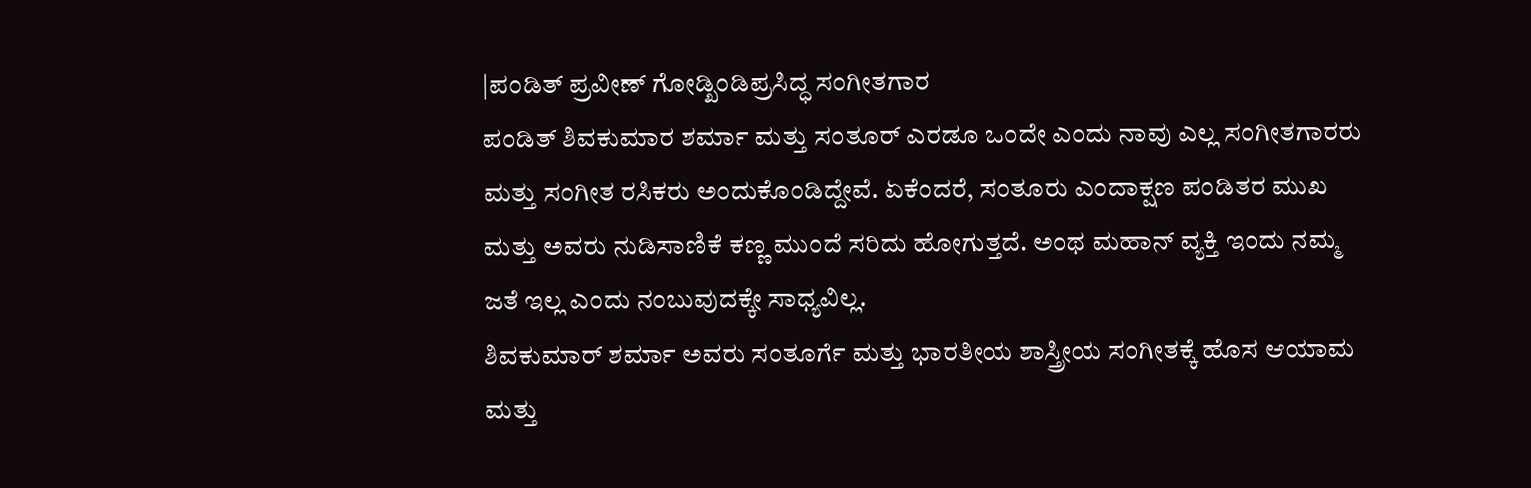|ಪಂಡಿತ್ ಪ್ರವೀಣ್ ಗೋಡ್ಖಿಂಡಿಪ್ರಸಿದ್ಧ ಸಂಗೀತಗಾರ
ಪಂಡಿತ್ ಶಿವಕುಮಾರ ಶರ್ಮಾ ಮತ್ತು ಸಂತೂರ್ ಎರಡೂ ಒಂದೇ ಎಂದು ನಾವು ಎಲ್ಲ ಸಂಗೀತಗಾರರು ಮತ್ತು ಸಂಗೀತ ರಸಿಕರು ಅಂದುಕೊಂಡಿದ್ದೇವೆ. ಏಕೆಂದರೆ, ಸಂತೂರು ಎಂದಾಕ್ಷಣ ಪಂಡಿತರ ಮುಖ ಮತ್ತು ಅವರು ನುಡಿಸಾಣಿಕೆ ಕಣ್ಣ ಮುಂದೆ ಸರಿದು ಹೋಗುತ್ತದೆ. ಅಂಥ ಮಹಾನ್ ವ್ಯಕ್ತಿ ಇಂದು ನಮ್ಮ ಜತೆ ಇಲ್ಲ ಎಂದು ನಂಬುವುದಕ್ಕೇ ಸಾಧ್ಯವಿಲ್ಲ.
ಶಿವಕುಮಾರ್ ಶರ್ಮಾ ಅವರು ಸಂತೂರ್ಗೆ ಮತ್ತು ಭಾರತೀಯ ಶಾಸ್ತ್ರೀಯ ಸಂಗೀತಕ್ಕೆ ಹೊಸ ಆಯಾಮ ಮತ್ತು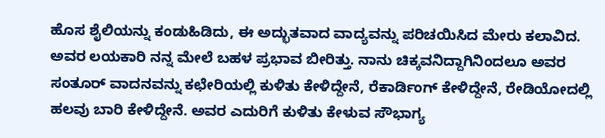ಹೊಸ ಶೈಲಿಯನ್ನು ಕಂಡುಹಿಡಿದು, ಈ ಅದ್ಭುತವಾದ ವಾದ್ಯವನ್ನು ಪರಿಚಯಿಸಿದ ಮೇರು ಕಲಾವಿದ. ಅವರ ಲಯಕಾರಿ ನನ್ನ ಮೇಲೆ ಬಹಳ ಪ್ರಭಾವ ಬೀರಿತ್ತು. ನಾನು ಚಿಕ್ಕವನಿದ್ದಾಗಿನಿಂದಲೂ ಅವರ ಸಂತೂರ್ ವಾದನವನ್ನು ಕಛೇರಿಯಲ್ಲಿ ಕುಳಿತು ಕೇಳಿದ್ದೇನೆ, ರೆಕಾರ್ಡಿಂಗ್ ಕೇಳಿದ್ದೇನೆ, ರೇಡಿಯೋದಲ್ಲಿ ಹಲವು ಬಾರಿ ಕೇಳಿದ್ದೇನೆ. ಅವರ ಎದುರಿಗೆ ಕುಳಿತು ಕೇಳುವ ಸೌಭಾಗ್ಯ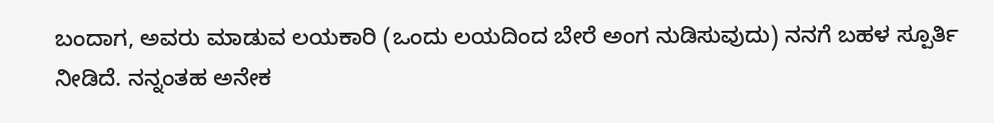ಬಂದಾಗ, ಅವರು ಮಾಡುವ ಲಯಕಾರಿ (ಒಂದು ಲಯದಿಂದ ಬೇರೆ ಅಂಗ ನುಡಿಸುವುದು) ನನಗೆ ಬಹಳ ಸ್ಪೂರ್ತಿ ನೀಡಿದೆ. ನನ್ನಂತಹ ಅನೇಕ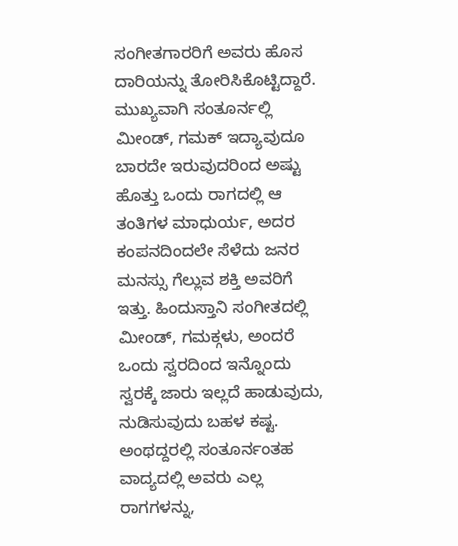ಸಂಗೀತಗಾರರಿಗೆ ಅವರು ಹೊಸ ದಾರಿಯನ್ನು ತೋರಿಸಿಕೊಟ್ಟಿದ್ದಾರೆ. ಮುಖ್ಯವಾಗಿ ಸಂತೂರ್ನಲ್ಲಿ ಮೀಂಡ್, ಗಮಕ್ ಇದ್ಯಾವುದೂ ಬಾರದೇ ಇರುವುದರಿಂದ ಅಷ್ಟು ಹೊತ್ತು ಒಂದು ರಾಗದಲ್ಲಿ ಆ ತಂತಿಗಳ ಮಾಧುರ್ಯ, ಅದರ ಕಂಪನದಿಂದಲೇ ಸೆಳೆದು ಜನರ ಮನಸ್ಸು ಗೆಲ್ಲುವ ಶಕ್ತಿ ಅವರಿಗೆ ಇತ್ತು. ಹಿಂದುಸ್ತಾನಿ ಸಂಗೀತದಲ್ಲಿ ಮೀಂಡ್, ಗಮಕ್ಗಳು, ಅಂದರೆ ಒಂದು ಸ್ವರದಿಂದ ಇನ್ನೊಂದು ಸ್ವರಕ್ಕೆ ಜಾರು ಇಲ್ಲದೆ ಹಾಡುವುದು, ನುಡಿಸುವುದು ಬಹಳ ಕಷ್ಟ. ಅಂಥದ್ದರಲ್ಲಿ ಸಂತೂರ್ನಂತಹ ವಾದ್ಯದಲ್ಲಿ ಅವರು ಎಲ್ಲ ರಾಗಗಳನ್ನು,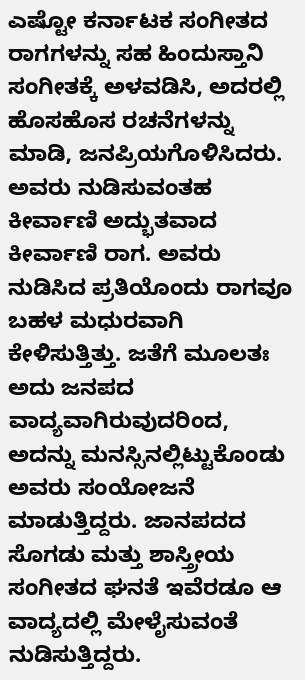ಎಷ್ಟೋ ಕರ್ನಾಟಕ ಸಂಗೀತದ ರಾಗಗಳನ್ನು ಸಹ ಹಿಂದುಸ್ತಾನಿ ಸಂಗೀತಕ್ಕೆ ಅಳವಡಿಸಿ, ಅದರಲ್ಲಿ ಹೊಸಹೊಸ ರಚನೆಗಳನ್ನು ಮಾಡಿ, ಜನಪ್ರಿಯಗೊಳಿಸಿದರು. ಅವರು ನುಡಿಸುವಂತಹ ಕೀರ್ವಾಣಿ ಅದ್ಭುತವಾದ ಕೀರ್ವಾಣಿ ರಾಗ. ಅವರು ನುಡಿಸಿದ ಪ್ರತಿಯೊಂದು ರಾಗವೂ ಬಹಳ ಮಧುರವಾಗಿ ಕೇಳಿಸುತ್ತಿತ್ತು. ಜತೆಗೆ ಮೂಲತಃ ಅದು ಜನಪದ ವಾದ್ಯವಾಗಿರುವುದರಿಂದ, ಅದನ್ನು ಮನಸ್ಸಿನಲ್ಲಿಟ್ಟುಕೊಂಡು ಅವರು ಸಂಯೋಜನೆ ಮಾಡುತ್ತಿದ್ದರು. ಜಾನಪದದ ಸೊಗಡು ಮತ್ತು ಶಾಸ್ತ್ರೀಯ ಸಂಗೀತದ ಘನತೆ ಇವೆರಡೂ ಆ ವಾದ್ಯದಲ್ಲಿ ಮೇಳೈಸುವಂತೆ ನುಡಿಸುತ್ತಿದ್ದರು.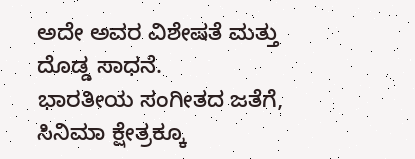ಅದೇ ಅವರ ವಿಶೇಷತೆ ಮತ್ತು ದೊಡ್ಡ ಸಾಧನೆ.
ಭಾರತೀಯ ಸಂಗೀತದ ಜತೆಗೆ, ಸಿನಿಮಾ ಕ್ಷೇತ್ರಕ್ಕೂ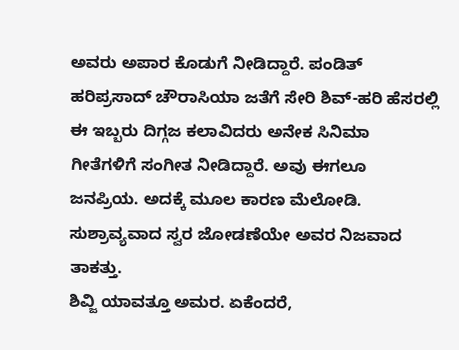ಅವರು ಅಪಾರ ಕೊಡುಗೆ ನೀಡಿದ್ದಾರೆ. ಪಂಡಿತ್ ಹರಿಪ್ರಸಾದ್ ಚೌರಾಸಿಯಾ ಜತೆಗೆ ಸೇರಿ ಶಿವ್-ಹರಿ ಹೆಸರಲ್ಲಿ ಈ ಇಬ್ಬರು ದಿಗ್ಗಜ ಕಲಾವಿದರು ಅನೇಕ ಸಿನಿಮಾ ಗೀತೆಗಳಿಗೆ ಸಂಗೀತ ನೀಡಿದ್ದಾರೆ. ಅವು ಈಗಲೂ ಜನಪ್ರಿಯ. ಅದಕ್ಕೆ ಮೂಲ ಕಾರಣ ಮೆಲೋಡಿ. ಸುಶ್ರಾವ್ಯವಾದ ಸ್ವರ ಜೋಡಣೆಯೇ ಅವರ ನಿಜವಾದ ತಾಕತ್ತು.
ಶಿವ್ಜಿ ಯಾವತ್ತೂ ಅಮರ. ಏಕೆಂದರೆ,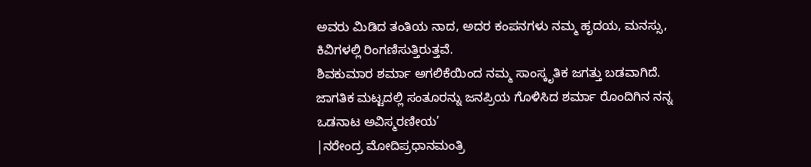ಅವರು ಮಿಡಿದ ತಂತಿಯ ನಾದ, ಅದರ ಕಂಪನಗಳು ನಮ್ಮ ಹೃದಯ, ಮನಸ್ಸು, ಕಿವಿಗಳಲ್ಲಿ ರಿಂಗಣಿಸುತ್ತಿರುತ್ತವೆ.
ಶಿವಕುಮಾರ ಶರ್ಮಾ ಅಗಲಿಕೆಯಿಂದ ನಮ್ಮ ಸಾಂಸ್ಕೃತಿಕ ಜಗತ್ತು ಬಡವಾಗಿದೆ. ಜಾಗತಿಕ ಮಟ್ಟದಲ್ಲಿ ಸಂತೂರನ್ನು ಜನಪ್ರಿಯ ಗೊಳಿಸಿದ ಶರ್ಮಾ ರೊಂದಿಗಿನ ನನ್ನ ಒಡನಾಟ ಅವಿಸ್ಮರಣೀಯ’
|ನರೇಂದ್ರ ಮೋದಿಪ್ರಧಾನಮಂತ್ರಿ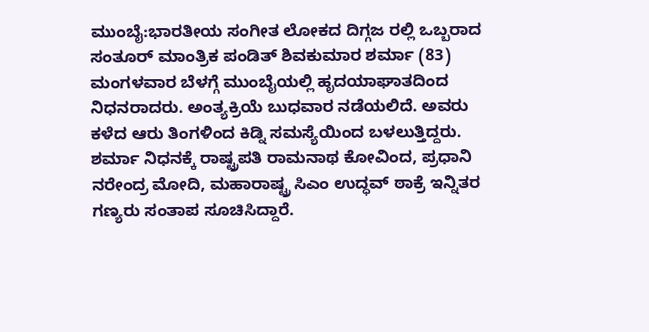ಮುಂಬೈ:ಭಾರತೀಯ ಸಂಗೀತ ಲೋಕದ ದಿಗ್ಗಜ ರಲ್ಲಿ ಒಬ್ಬರಾದ ಸಂತೂರ್ ಮಾಂತ್ರಿಕ ಪಂಡಿತ್ ಶಿವಕುಮಾರ ಶರ್ಮಾ (83) ಮಂಗಳವಾರ ಬೆಳಗ್ಗೆ ಮುಂಬೈಯಲ್ಲಿ ಹೃದಯಾಘಾತದಿಂದ ನಿಧನರಾದರು. ಅಂತ್ಯಕ್ರಿಯೆ ಬುಧವಾರ ನಡೆಯಲಿದೆ. ಅವರು ಕಳೆದ ಆರು ತಿಂಗಳಿಂದ ಕಿಡ್ನಿ ಸಮಸ್ಯೆಯಿಂದ ಬಳಲುತ್ತಿದ್ದರು. ಶರ್ಮಾ ನಿಧನಕ್ಕೆ ರಾಷ್ಟ್ರಪತಿ ರಾಮನಾಥ ಕೋವಿಂದ, ಪ್ರಧಾನಿ ನರೇಂದ್ರ ಮೋದಿ, ಮಹಾರಾಷ್ಟ್ರ ಸಿಎಂ ಉದ್ಧವ್ ಠಾಕ್ರೆ ಇನ್ನಿತರ ಗಣ್ಯರು ಸಂತಾಪ ಸೂಚಿಸಿದ್ದಾರೆ.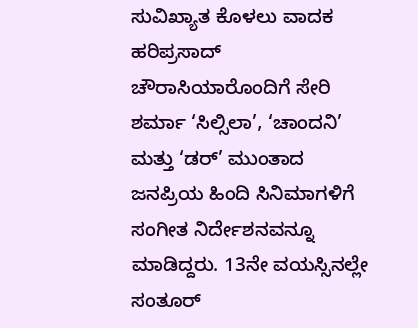ಸುವಿಖ್ಯಾತ ಕೊಳಲು ವಾದಕ ಹರಿಪ್ರಸಾದ್ ಚೌರಾಸಿಯಾರೊಂದಿಗೆ ಸೇರಿ ಶರ್ಮಾ ‘ಸಿಲ್ಸಿಲಾ’, ‘ಚಾಂದನಿ’ ಮತ್ತು ‘ಡರ್’ ಮುಂತಾದ ಜನಪ್ರಿಯ ಹಿಂದಿ ಸಿನಿಮಾಗಳಿಗೆ ಸಂಗೀತ ನಿರ್ದೇಶನವನ್ನೂ ಮಾಡಿದ್ದರು. 13ನೇ ವಯಸ್ಸಿನಲ್ಲೇ ಸಂತೂರ್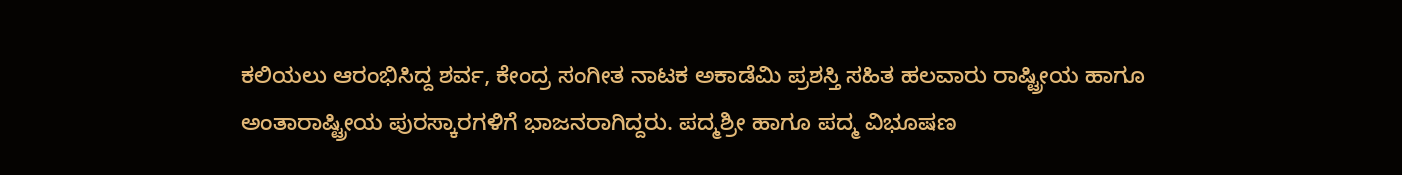ಕಲಿಯಲು ಆರಂಭಿಸಿದ್ದ ಶರ್ವ, ಕೇಂದ್ರ ಸಂಗೀತ ನಾಟಕ ಅಕಾಡೆಮಿ ಪ್ರಶಸ್ತಿ ಸಹಿತ ಹಲವಾರು ರಾಷ್ಟ್ರೀಯ ಹಾಗೂ ಅಂತಾರಾಷ್ಟ್ರೀಯ ಪುರಸ್ಕಾರಗಳಿಗೆ ಭಾಜನರಾಗಿದ್ದರು. ಪದ್ಮಶ್ರೀ ಹಾಗೂ ಪದ್ಮ ವಿಭೂಷಣ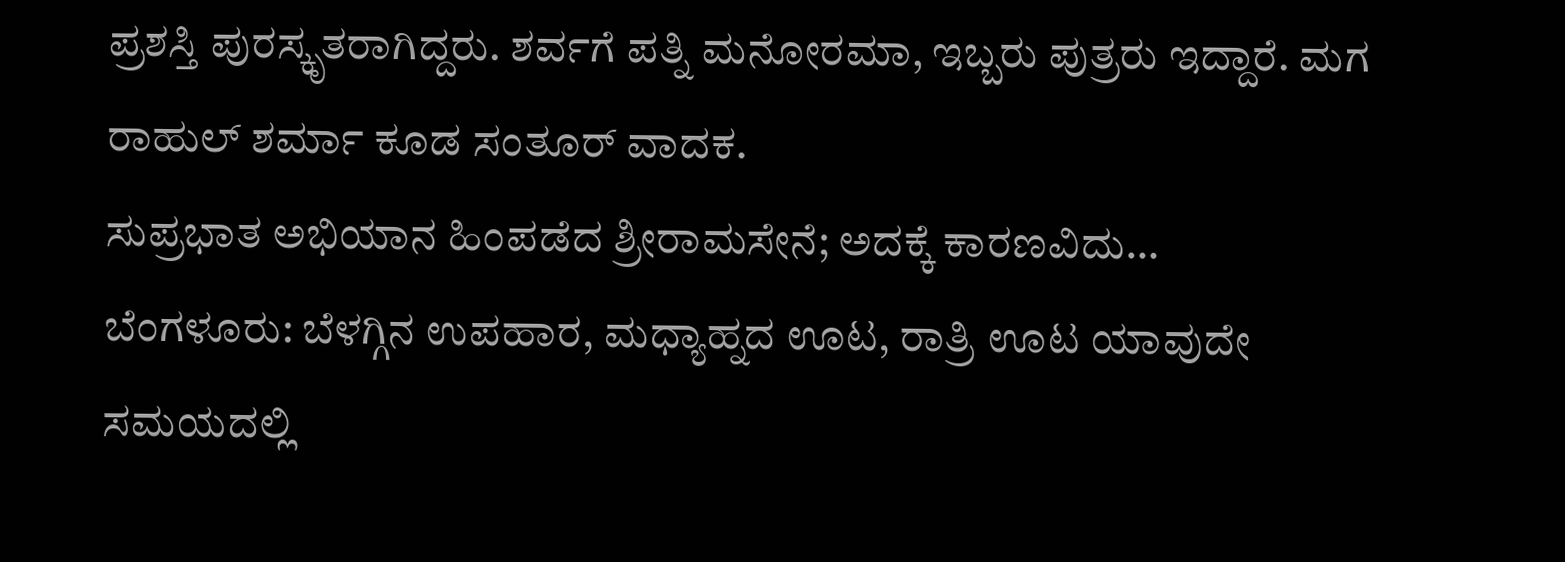ಪ್ರಶಸ್ತಿ ಪುರಸ್ಕೃತರಾಗಿದ್ದರು. ಶರ್ವಗೆ ಪತ್ನಿ ಮನೋರಮಾ, ಇಬ್ಬರು ಪುತ್ರರು ಇದ್ದಾರೆ. ಮಗ ರಾಹುಲ್ ಶರ್ಮಾ ಕೂಡ ಸಂತೂರ್ ವಾದಕ.
ಸುಪ್ರಭಾತ ಅಭಿಯಾನ ಹಿಂಪಡೆದ ಶ್ರೀರಾಮಸೇನೆ; ಅದಕ್ಕೆ ಕಾರಣವಿದು…
ಬೆಂಗಳೂರು: ಬೆಳಗ್ಗಿನ ಉಪಹಾರ, ಮಧ್ಯಾಹ್ನದ ಊಟ, ರಾತ್ರಿ ಊಟ ಯಾವುದೇ ಸಮಯದಲ್ಲಿ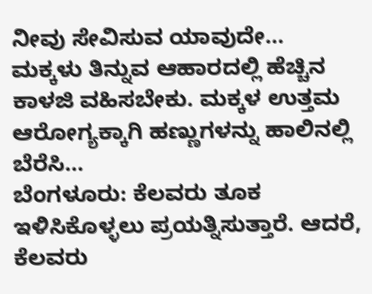ನೀವು ಸೇವಿಸುವ ಯಾವುದೇ…
ಮಕ್ಕಳು ತಿನ್ನುವ ಆಹಾರದಲ್ಲಿ ಹೆಚ್ಚಿನ ಕಾಳಜಿ ವಹಿಸಬೇಕು. ಮಕ್ಕಳ ಉತ್ತಮ ಆರೋಗ್ಯಕ್ಕಾಗಿ ಹಣ್ಣುಗಳನ್ನು ಹಾಲಿನಲ್ಲಿ ಬೆರೆಸಿ…
ಬೆಂಗಳೂರು: ಕೆಲವರು ತೂಕ ಇಳಿಸಿಕೊಳ್ಳಲು ಪ್ರಯತ್ನಿಸುತ್ತಾರೆ. ಆದರೆ, ಕೆಲವರು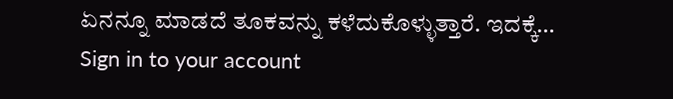ಏನನ್ನೂ ಮಾಡದೆ ತೂಕವನ್ನು ಕಳೆದುಕೊಳ್ಳುತ್ತಾರೆ. ಇದಕ್ಕೆ…
Sign in to your account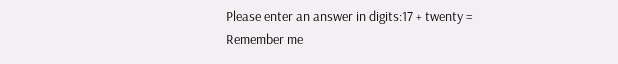Please enter an answer in digits:17 + twenty =
Remember me